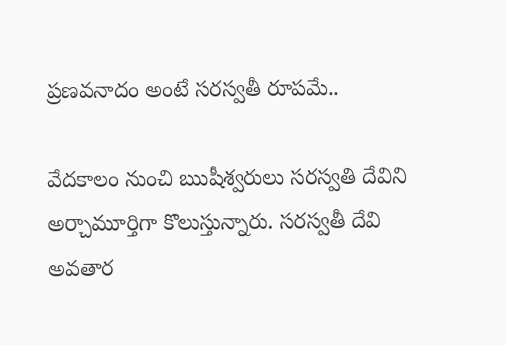ప్రణవనాదం అంటే సరస్వతీ రూపమే..

వేదకాలం నుంచి ఋషీశ్వరులు సరస్వతి దేవిని అర్చామూర్తిగా కొలుస్తున్నారు. సరస్వతీ దేవి అవతార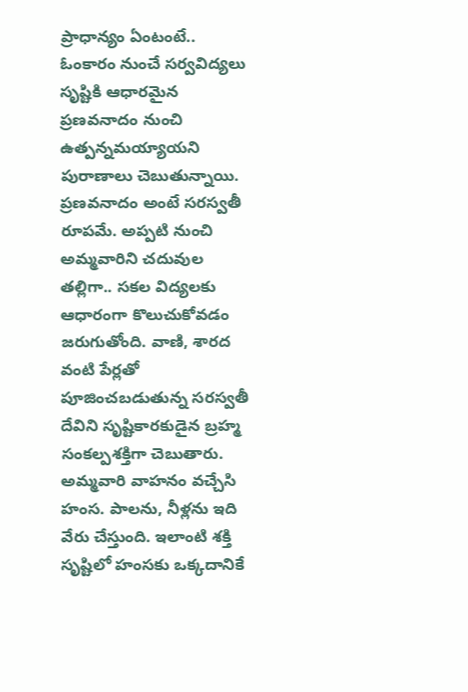ప్రాధాన్యం ఏంటంటే.. ఓంకారం నుంచే సర్వవిద్యలు సృష్టికి ఆధారమైన ప్రణవనాదం నుంచి ఉత్పన్నమయ్యాయని పురాణాలు చెబుతున్నాయి. ప్రణవనాదం అంటే సరస్వతీ రూపమే. అప్పటి నుంచి అమ్మవారిని చదువుల తల్లిగా.. సకల విద్యలకు ఆధారంగా కొలుచుకోవడం జరుగుతోంది. వాణి, శారద వంటి పేర్లతో పూజించబడుతున్న సరస్వతీ దేవిని సృష్టికారకుడైన బ్రహ్మ సంకల్పశక్తిగా చెబుతారు. అమ్మవారి వాహనం వచ్చేసి హంస. పాలను, నీళ్లను ఇది వేరు చేస్తుంది. ఇలాంటి శక్తి సృష్టిలో హంసకు ఒక్కదానికే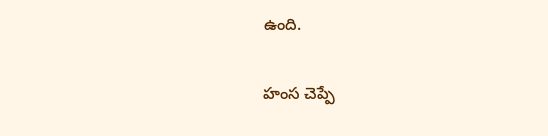ఉంది.

హంస చెప్పే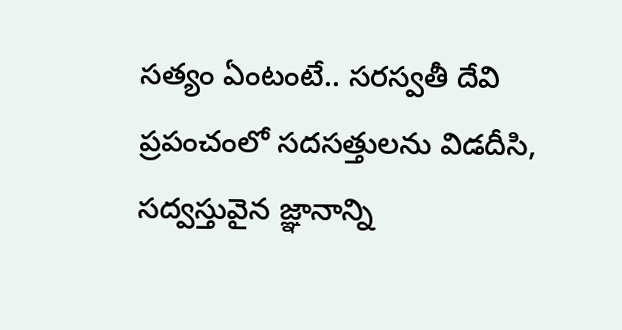సత్యం ఏంటంటే.. సరస్వతీ దేవి ప్రపంచంలో సదసత్తులను విడదీసి, సద్వస్తువైన జ్ఞానాన్ని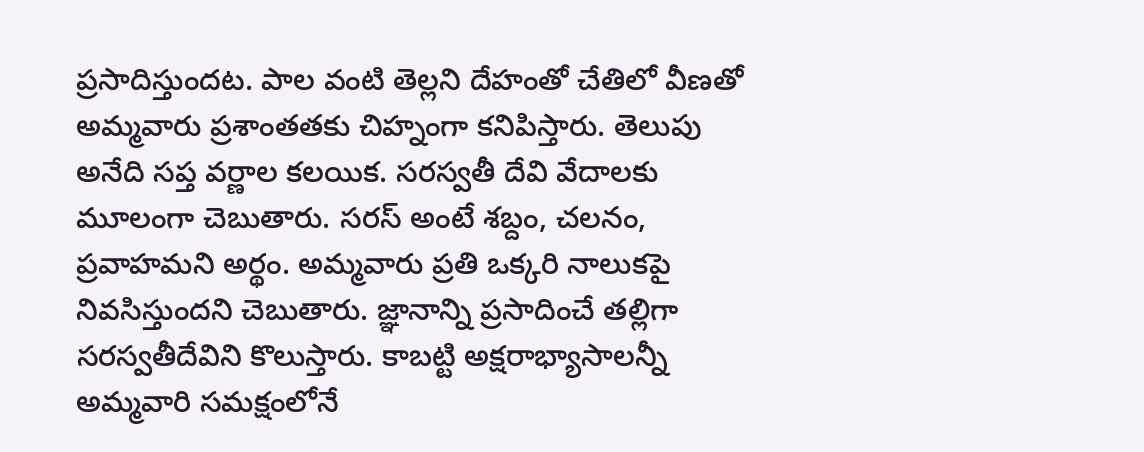ప్రసాదిస్తుందట. పాల వంటి తెల్లని దేహంతో చేతిలో వీణతో అమ్మవారు ప్రశాంతతకు చిహ్నంగా కనిపిస్తారు. తెలుపు అనేది సప్త వర్ణాల కలయిక. సరస్వతీ దేవి వేదాలకు మూలంగా చెబుతారు. సరస్ అంటే శబ్దం, చలనం, ప్రవాహమని అర్థం. అమ్మవారు ప్రతి ఒక్కరి నాలుకపై నివసిస్తుందని చెబుతారు. జ్ఞానాన్ని ప్రసాదించే తల్లిగా సరస్వతీదేవిని కొలుస్తారు. కాబట్టి అక్షరాభ్యాసాలన్నీ అమ్మవారి సమక్షంలోనే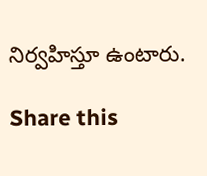నిర్వహిస్తూ ఉంటారు.

Share this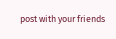post with your friends